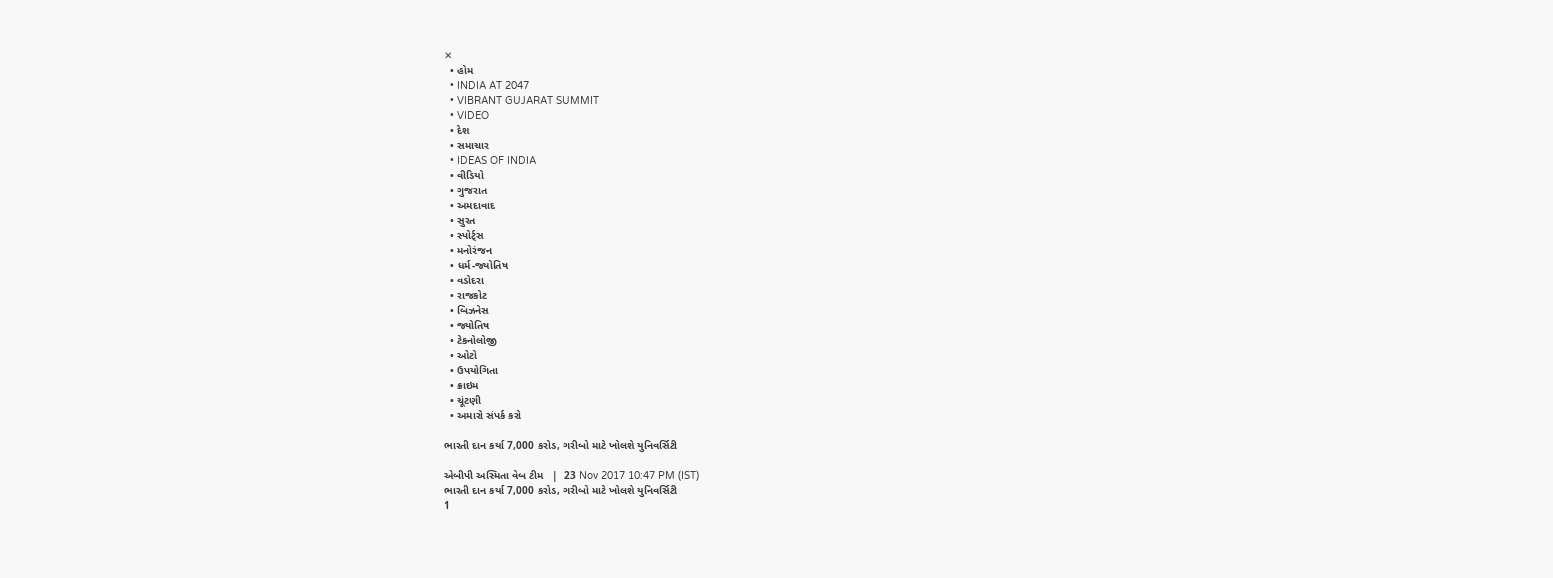✕
  • હોમ
  • INDIA AT 2047
  • VIBRANT GUJARAT SUMMIT
  • VIDEO
  • દેશ
  • સમાચાર
  • IDEAS OF INDIA
  • વીડિયો
  • ગુજરાત
  • અમદાવાદ
  • સુરત
  • સ્પોર્ટ્સ
  • મનોરંજન
  • ધર્મ-જ્યોતિષ
  • વડોદરા
  • રાજકોટ
  • બિઝનેસ
  • જ્યોતિષ
  • ટેકનોલોજી
  • ઓટો
  • ઉપયોગિતા
  • ક્રાઇમ
  • ચૂંટણી
  • અમારો સંપર્ક કરો

ભારતી દાન કર્યા 7,000 કરોડ, ગરીબો માટે ખોલશે યુનિવર્સિટી

એબીપી અસ્મિતા વેબ ટીમ   |  23 Nov 2017 10:47 PM (IST)
ભારતી દાન કર્યા 7,000 કરોડ, ગરીબો માટે ખોલશે યુનિવર્સિટી
1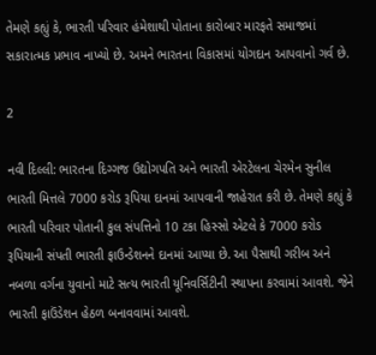તેમણે કહ્યું કે, ભારતી પરિવાર હંમેશાથી પોતાના કારોબાર મારફતે સમાજમાં સકારાત્મક પ્રભાવ નાખ્યો છે. અમને ભારતના વિકાસમાં યોગદાન આપવાનો ગર્વ છે.

2

નવી દિલ્લી: ભારતના દિગ્ગજ ઉદ્યોગપતિ અને ભારતી એરટેલના ચેરમેન સુનીલ ભારતી મિત્તલે 7000 કરોડ રૂપિયા દાનમાં આપવાની જાહેરાત કરી છે. તેમણે કહ્યું કે ભારતી પરિવાર પોતાની કુલ સંપત્તિનો 10 ટકા હિસ્સો એટલે કે 7000 કરોડ રૂપિયાની સંપતી ભારતી ફાઉન્ડેશનને દાનમાં આપ્યા છે. આ પૈસાથી ગરીબ અને નબળા વર્ગના યુવાનો માટે સત્ય ભારતી યૂનિવર્સિટીની સ્થાપના કરવામાં આવશે. જેને ભારતી ફાઉંડેશન હેઠળ બનાવવામાં આવશે.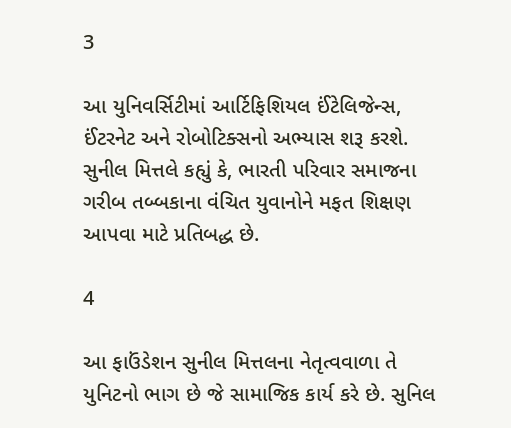3

આ યુનિવર્સિટીમાં આર્ટિફિશિયલ ઈંટેલિજેન્સ, ઈંટરનેટ અને રોબોટિક્સનો અભ્યાસ શરૂ કરશે. સુનીલ મિત્તલે કહ્યું કે, ભારતી પરિવાર સમાજના ગરીબ તબ્બકાના વંચિત યુવાનોને મફત શિક્ષણ આપવા માટે પ્રતિબદ્ધ છે.

4

આ ફાઉંડેશન સુનીલ મિત્તલના નેતૃત્વવાળા તે યુનિટનો ભાગ છે જે સામાજિક કાર્ય કરે છે. સુનિલ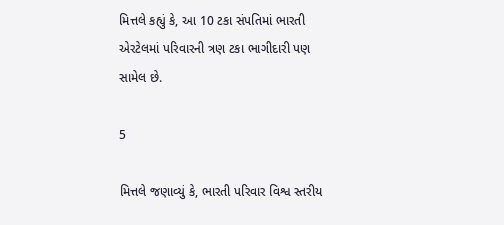મિત્તલે કહ્યું કે, આ 10 ટકા સંપતિમાં ભારતી એરટેલમાં પરિવારની ત્રણ ટકા ભાગીદારી પણ સામેલ છે.

5

મિત્તલે જણાવ્યું કે, ભારતી પરિવાર વિશ્વ સ્તરીય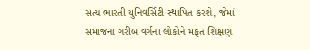સત્ય ભારતી યુનિવર્સિટી સ્થાપિત કરશે, જેમાં સમાજના ગરીબ વર્ગના લોકોને મફત શિક્ષણ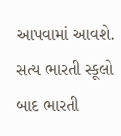આપવામાં આવશે. સત્ય ભારતી સ્કૂલો બાદ ભારતી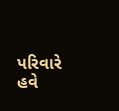પરિવારે હવે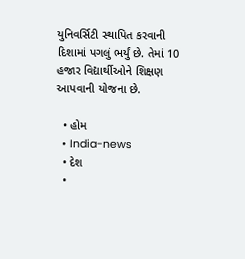યુનિવર્સિટી સ્થાપિત કરવાની દિશામાં પગલું ભર્યું છે. તેમાં 10 હજાર વિદ્યાર્થીઓને શિક્ષણ આપવાની યોજના છે.

  • હોમ
  • India-news
  • દેશ
  •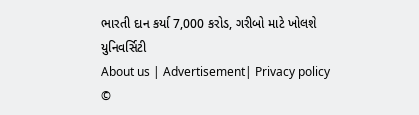ભારતી દાન કર્યા 7,000 કરોડ, ગરીબો માટે ખોલશે યુનિવર્સિટી
About us | Advertisement| Privacy policy
©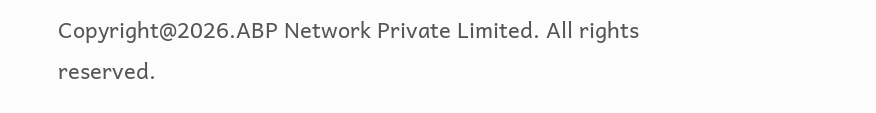Copyright@2026.ABP Network Private Limited. All rights reserved.